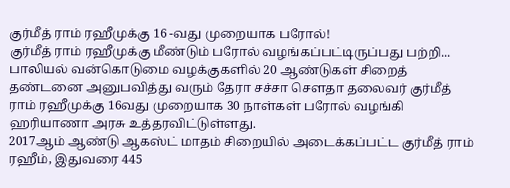குர்மீத் ராம் ரஹீமுக்கு 16 -வது முறையாக பரோல்!
குர்மீத் ராம் ரஹீமுக்கு மீண்டும் பரோல் வழங்கப்பட்டிருப்பது பற்றி...
பாலியல் வன்கொடுமை வழக்குகளில் 20 ஆண்டுகள் சிறைத் தண்டனை அனுபவித்து வரும் தேரா சச்சா சௌதா தலைவர் குர்மீத் ராம் ரஹீமுக்கு 16வது முறையாக 30 நாள்கள் பரோல் வழங்கி ஹரியாணா அரசு உத்தரவிட்டுள்ளது.
2017ஆம் ஆண்டு ஆகஸ்ட் மாதம் சிறையில் அடைக்கப்பட்ட குர்மீத் ராம் ரஹீம், இதுவரை 445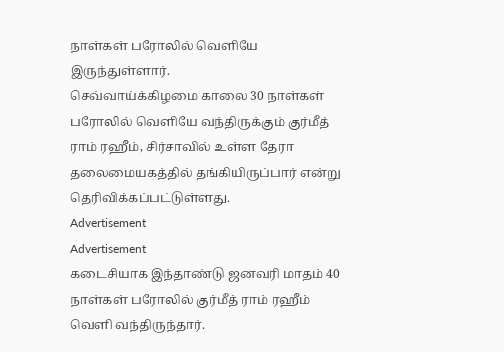நாள்கள் பரோலில் வெளியே இருந்துள்ளார்.
செவ்வாய்க்கிழமை காலை 30 நாள்கள் பரோலில் வெளியே வந்திருக்கும் குர்மீத் ராம் ரஹீம், சிர்சாவில் உள்ள தேரா தலைமையகத்தில் தங்கியிருப்பார் என்று தெரிவிக்கப்பட்டுள்ளது.
Advertisement
Advertisement
கடைசியாக இந்தாண்டு ஜனவரி மாதம் 40 நாள்கள் பரோலில் குர்மீத் ராம் ரஹீம் வெளி வந்திருந்தார்.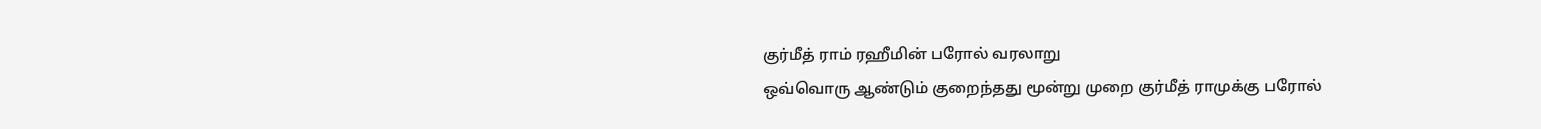குர்மீத் ராம் ரஹீமின் பரோல் வரலாறு
ஒவ்வொரு ஆண்டும் குறைந்தது மூன்று முறை குர்மீத் ராமுக்கு பரோல்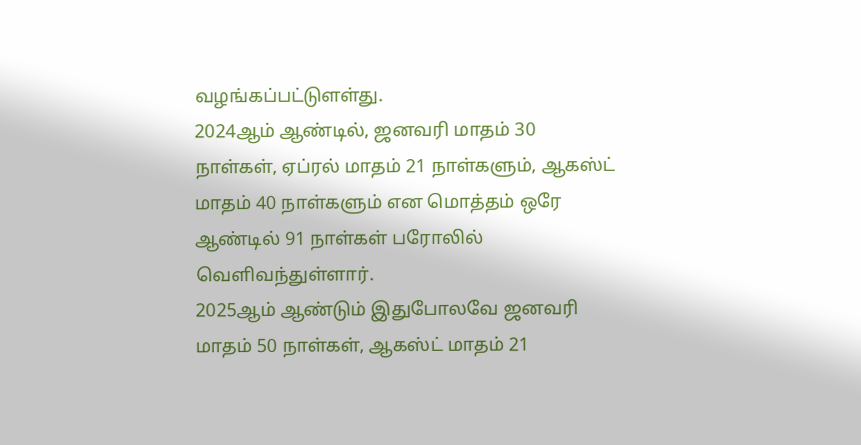வழங்கப்பட்டுளள்து.
2024ஆம் ஆண்டில், ஜனவரி மாதம் 30 நாள்கள், ஏப்ரல் மாதம் 21 நாள்களும், ஆகஸ்ட் மாதம் 40 நாள்களும் என மொத்தம் ஒரே ஆண்டில் 91 நாள்கள் பரோலில் வெளிவந்துள்ளார்.
2025ஆம் ஆண்டும் இதுபோலவே ஜனவரி மாதம் 50 நாள்கள், ஆகஸ்ட் மாதம் 21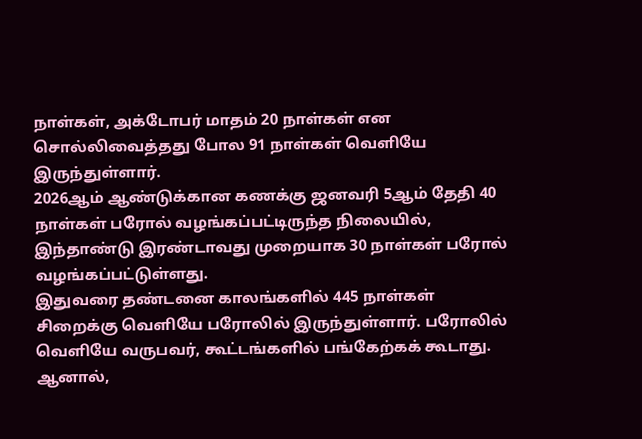நாள்கள், அக்டோபர் மாதம் 20 நாள்கள் என சொல்லிவைத்தது போல 91 நாள்கள் வெளியே இருந்துள்ளார்.
2026ஆம் ஆண்டுக்கான கணக்கு ஜனவரி 5ஆம் தேதி 40 நாள்கள் பரோல் வழங்கப்பட்டிருந்த நிலையில், இந்தாண்டு இரண்டாவது முறையாக 30 நாள்கள் பரோல் வழங்கப்பட்டுள்ளது.
இதுவரை தண்டனை காலங்களில் 445 நாள்கள் சிறைக்கு வெளியே பரோலில் இருந்துள்ளார். பரோலில் வெளியே வருபவர், கூட்டங்களில் பங்கேற்கக் கூடாது. ஆனால்,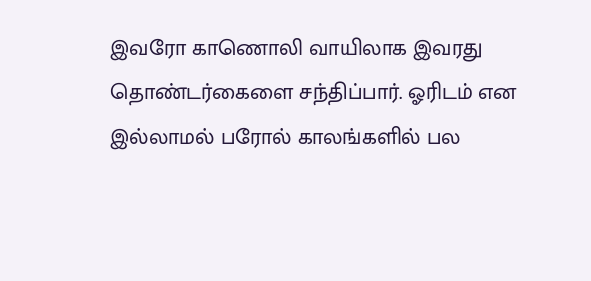இவரோ காணொலி வாயிலாக இவரது தொண்டர்கைளை சந்திப்பார். ஓரிடம் என இல்லாமல் பரோல் காலங்களில் பல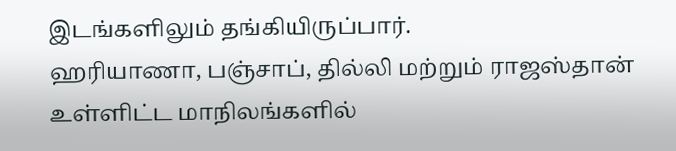இடங்களிலும் தங்கியிருப்பார்.
ஹரியாணா, பஞ்சாப், தில்லி மற்றும் ராஜஸ்தான் உள்ளிட்ட மாநிலங்களில்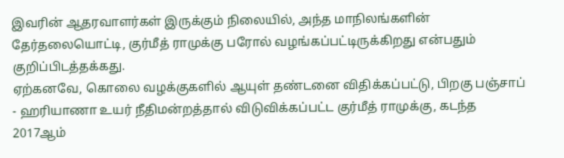இவரின் ஆதரவாளர்கள் இருக்கும் நிலையில், அந்த மாநிலங்களின் தேர்தலையொட்டி, குர்மீத் ராமுக்கு பரோல் வழங்கப்பட்டிருக்கிறது என்பதும் குறிப்பிடத்தக்கது.
ஏற்கனவே, கொலை வழக்குகளில் ஆயுள் தண்டனை விதிக்கப்பட்டு, பிறகு பஞ்சாப் - ஹரியாணா உயர் நீதிமன்றத்தால் விடுவிக்கப்பட்ட குர்மீத் ராமுக்கு, கடந்த 2017ஆம்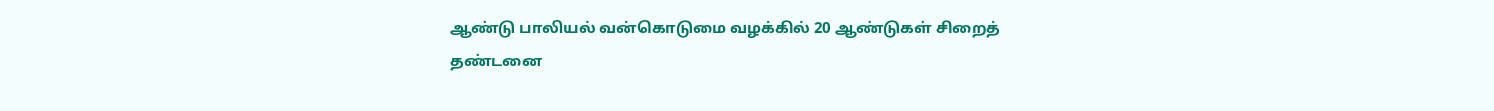ஆண்டு பாலியல் வன்கொடுமை வழக்கில் 20 ஆண்டுகள் சிறைத் தண்டனை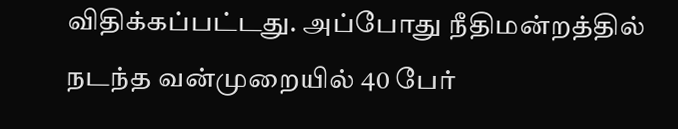விதிக்கப்பட்டது. அப்போது நீதிமன்றத்தில் நடந்த வன்முறையில் 40 பேர்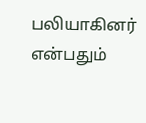பலியாகினர் என்பதும்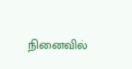நினைவில்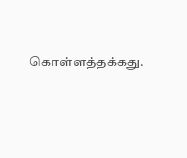கொள்ளத்தக்கது.